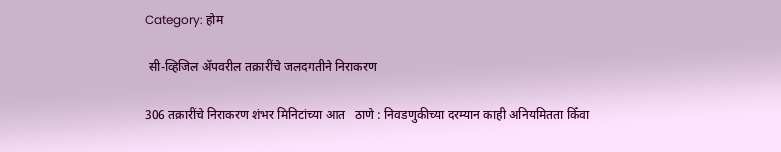Category: होम

 सी-व्हिजिल ॲपवरील तक्रारींचे जलदगतीने निराकरण

306 तक्रारींचे निराकरण शंभर मिनिटांच्या आत   ठाणे : निवडणुकीच्या दरम्यान काही अनियमितता किँवा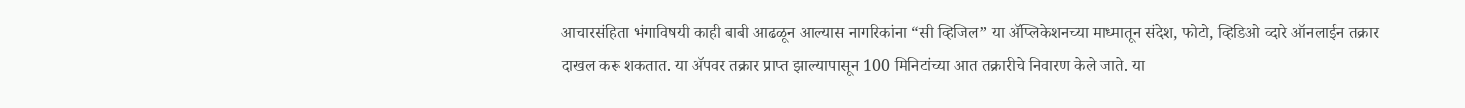आचारसंहिता भंगाविषयी काही बाबी आढळून आल्यास नागरिकांना “सी व्हिजिल” या ॲप्लिकेशनच्या माध्मातून संदेश, फोटो, व्हिडिओ व्दारे ऑनलाईन तक्रार  दाखल करू शकतात. या ॲपवर तक्रार प्राप्त झाल्यापासून 100 मिनिटांच्या आत तक्रारीचे निवारण केले जाते. या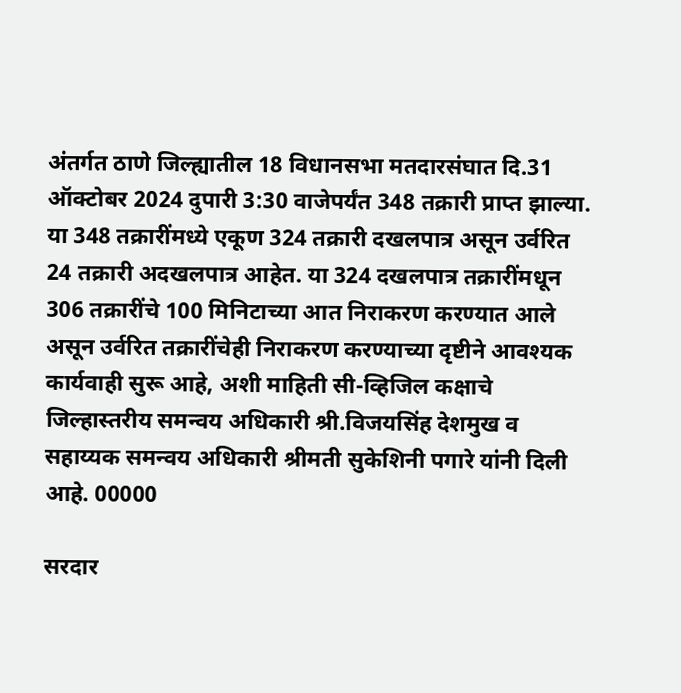अंतर्गत ठाणे जिल्ह्यातील 18 विधानसभा मतदारसंघात दि.31 ऑक्टोबर 2024 दुपारी 3:30 वाजेपर्यंत 348 तक्रारी प्राप्त झाल्या. या 348 तक्रारींमध्ये एकूण 324 तक्रारी दखलपात्र असून उर्वरित 24 तक्रारी अदखलपात्र आहेत. या 324 दखलपात्र तक्रारींमधून 306 तक्रारींचे 100 मिनिटाच्या आत निराकरण करण्यात आले असून उर्वरित तक्रारींचेही निराकरण करण्याच्या दृष्टीने आवश्यक कार्यवाही सुरू आहे, अशी माहिती सी-व्हिजिल कक्षाचे जिल्हास्तरीय समन्वय अधिकारी श्री.विजयसिंह देशमुख व सहाय्यक समन्वय अधिकारी श्रीमती सुकेशिनी पगारे यांनी दिली आहे. 00000

सरदार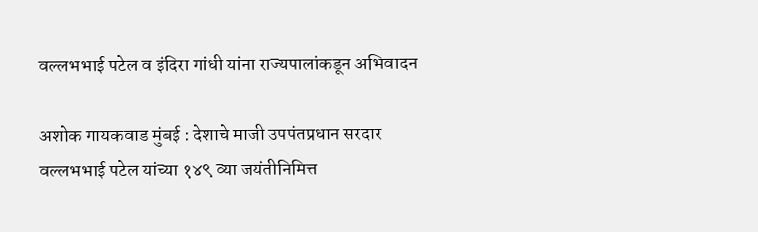वल्लभभाई पटेल व इंदिरा गांधी यांना राज्यपालांकडून अभिवादन

अशोक गायकवाड मुंबई : देशाचे माजी उपपंतप्रधान सरदार वल्लभभाई पटेल यांच्या १४९ व्या जयंतीनिमित्त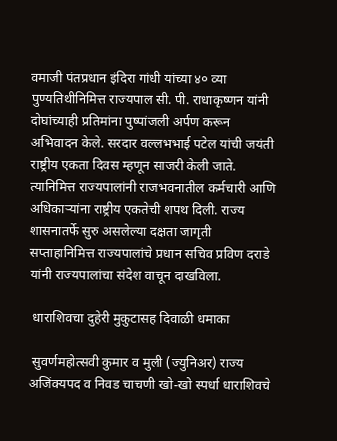वमाजी पंतप्रधान इंदिरा गांधी यांच्या ४० व्या पुण्यतिथीनिमित्त राज्यपाल सी. पी. राधाकृष्णन यांनी दोघांच्याही प्रतिमांना पुष्पांजली अर्पण करून अभिवादन केले. सरदार वल्लभभाई पटेल यांची जयंती राष्ट्रीय एकता दिवस म्हणून साजरी केली जाते. त्यानिमित्त राज्यपालांनी राजभवनातील कर्मचारी आणि अधिकाऱ्यांना राष्ट्रीय एकतेची शपथ दिली. राज्य शासनातर्फे सुरु असलेल्या दक्षता जागृती सप्ताहानिमित्त राज्यपालांचे प्रधान सचिव प्रविण दराडे यांनी राज्यपालांचा संदेश वाचून दाखविला.

 धाराशिवचा दुहेरी मुकुटासह दिवाळी धमाका

 सुवर्णमहोत्सवी कुमार व मुली (ज्युनिअर) राज्य अजिंक्यपद व निवड चाचणी खो-खो स्पर्धा धाराशिवचे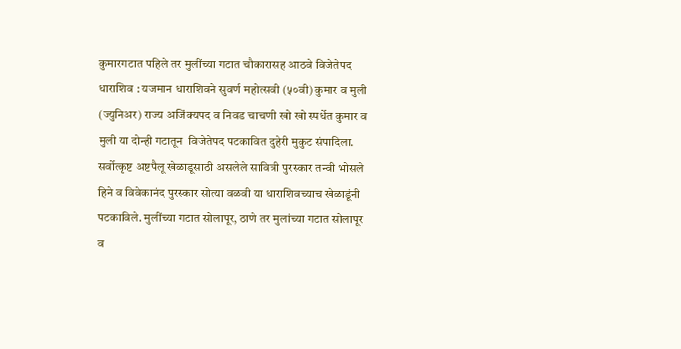कुमारगटात पहिले तर मुलींच्या गटात चौकारासह आठवे विजेतेपद   धाराशिव : यजमान धाराशिवने सुवर्ण महोत्सवी (५०वी) कुमार व मुली (ज्युनिअर) राज्य अजिंक्यपद व निवड चाचणी खो खो स्पर्धेत कुमार व मुली या दोन्ही गटातून  विजेतेपद पटकावित दुहेरी मुकुट संपादिला. सर्वोत्कृष्ट अष्टपैलू खेळाडूसाठी असलेले सावित्री पुरस्कार तन्वी भोसले हिने व विवेकानंद पुरस्कार सोत्या वळवी या धाराशिवच्याच खेळाडूंनी पटकाविले. मुलींच्या गटात सोलापूर, ठाणे तर मुलांच्या गटात सोलापूर व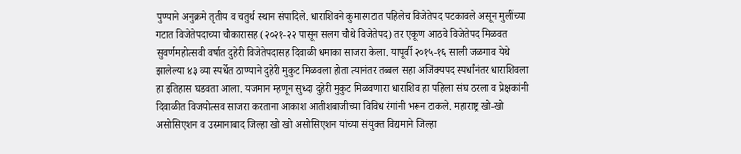पुण्याने अनुक्रमे तृतीय व चतुर्थ स्थान संपादिले. धाराशिवने कुमारगटात पहिलेच विजेतेपद पटकावले असून मुलींच्या गटात विजेतेपदाच्या चौकारासह (२०२१-२२ पासून सलग चौथे विजेतेपद) तर एकूण आठवे विजेतेपद मिळवत सुवर्णमहोत्सवी वर्षात दुहेरी विजेतेपदासह दिवाळी धमाका साजरा केला. यापूर्वी २०१५-१६ साली जळगाव येथे झालेल्या ४३ व्या स्पर्धेत ठाण्याने दुहेरी मुकुट मिळवला होता त्यानंतर तब्बल सहा अजिंक्यपद स्पर्धांनंतर धाराशिवला हा इतिहास घडवता आला. यजमान म्हणून सुध्दा दुहेरी मुकुट मिळवणारा धाराशिव हा पहिला संघ ठरला व प्रेक्षकांनी दिवाळीत विजयोत्सव साजरा करताना आकाश आतीशबाजीच्या विविध रंगांनी भरून टाकले. महाराष्ट्र खो-खो असोसिएशन व उस्मानाबाद जिल्हा खो खो असोसिएशन यांच्या संयुक्त विद्यमाने जिल्हा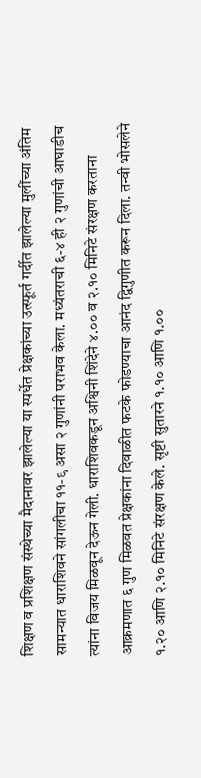शिक्षण व प्रशिक्षण संस्थेच्या मैदानावर झालेल्या या स्पर्धेत प्रेक्षकांच्या उत्स्फूर्त गर्दीत झालेल्या मुलींच्या अंतिम सामन्यात धाराशिवने सांगलीचा ११-९ असा २ गुणांनी पराभव केला. मध्यंतराची ६-४ ही २ गुणांची आघाडीच त्यांना विजय मिळवून देऊन गेली. धाराशिवकडून अश्विनी शिंदेने ४.०० व २.१० मिनिटे संरक्षण करताना आक्रमणात ६ गुण मिळवत प्रेक्षकांना दिवाळीत फटके फोडण्याचा आनंद द्विगुणीत करून दिला. तन्वी भोसलेने १.२० आणि २.१० मिनिटे संरक्षण केले. सृष्टी सुतारने १.१० आणि १.००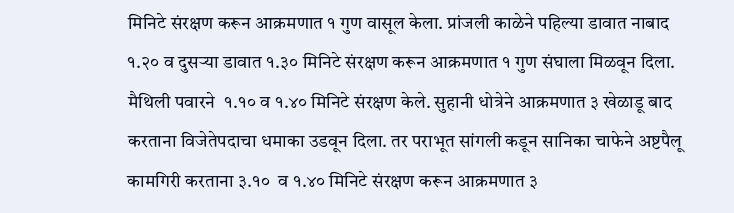मिनिटे संरक्षण करून आक्रमणात १ गुण वासूल केला. प्रांजली काळेने पहिल्या डावात नाबाद १.२० व दुसऱ्या डावात १.३० मिनिटे संरक्षण करून आक्रमणात १ गुण संघाला मिळवून दिला. मैथिली पवारने  १.१० व १.४० मिनिटे संरक्षण केले. सुहानी धोत्रेने आक्रमणात ३ खेळाडू बाद करताना विजेतेपदाचा धमाका उडवून दिला. तर पराभूत सांगली कडून सानिका चाफेने अष्टपैलू कामगिरी करताना ३.१०  व १.४० मिनिटे संरक्षण करून आक्रमणात ३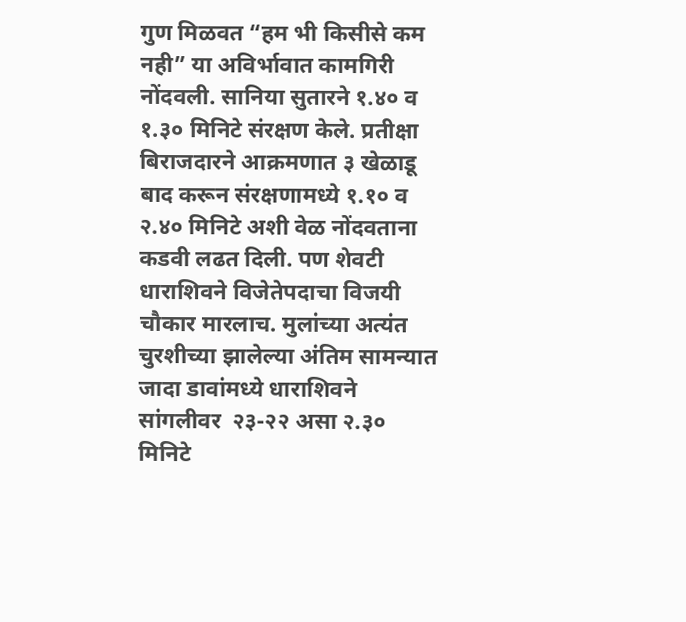गुण मिळवत “हम भी किसीसे कम नही” या अविर्भावात कामगिरी नोंदवली. सानिया सुतारने १.४० व १.३० मिनिटे संरक्षण केले. प्रतीक्षा बिराजदारने आक्रमणात ३ खेळाडू बाद करून संरक्षणामध्ये १.१० व २.४० मिनिटे अशी वेळ नोंदवताना कडवी लढत दिली. पण शेवटी धाराशिवने विजेतेपदाचा विजयी चौकार मारलाच. मुलांच्या अत्यंत चुरशीच्या झालेल्या अंतिम सामन्यात जादा डावांमध्ये धाराशिवने सांगलीवर  २३-२२ असा २.३० मिनिटे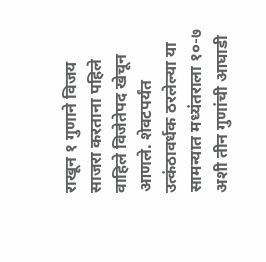राखून १ गुणाने विजय साजरा करताना पहिले वाहिले विजेतेपद खेचून आणले. शेवटपर्यंत उत्कंठावर्धक ठरलेल्या या सामन्यात मध्यंतराला १०-७ अशी तीन गुणांची आघाडी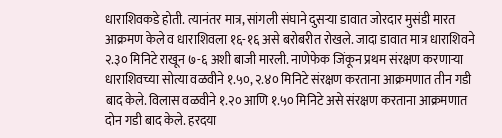धाराशिवकडे होती. त्यानंतर मात्र, सांगली संघाने दुसऱ्या डावात जोरदार मुसंडी मारत आक्रमण केले व धाराशिवला १६-१६ असे बरोबरीत रोखले. जादा डावात मात्र धाराशिवने २.३० मिनिटे राखून ७-६ अशी बाजी मारली. नाणेफेक जिंकून प्रथम संरक्षण करणाऱ्या धाराशिवच्या सोत्या वळवीने १.५०, २.४० मिनिटे संरक्षण करताना आक्रमणात तीन गडी बाद केले. विलास वळवीने १.२० आणि १.५० मिनिटे असे संरक्षण करताना आक्रमणात दोन गडी बाद केले. हरदया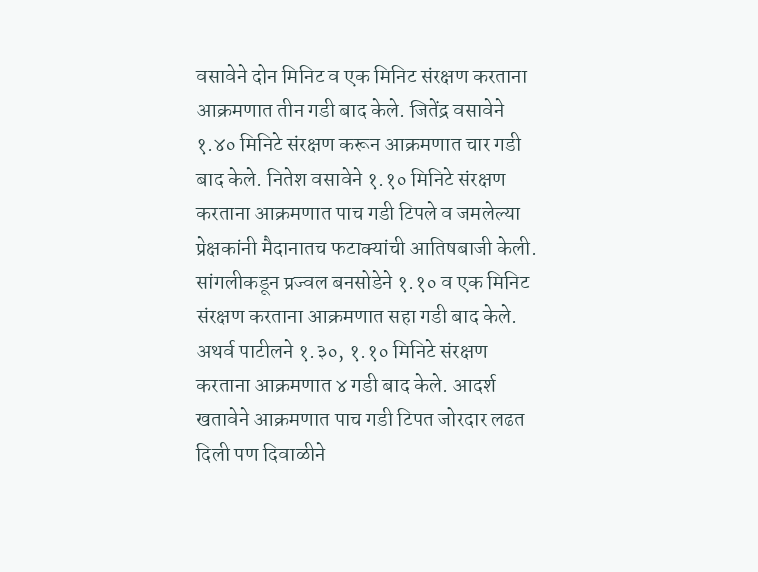वसावेने दोन मिनिट व एक मिनिट संरक्षण करताना आक्रमणात तीन गडी बाद केले. जितेंद्र वसावेने १.४० मिनिटे संरक्षण करून आक्रमणात चार गडी बाद केले. नितेश वसावेने १.१० मिनिटे संरक्षण करताना आक्रमणात पाच गडी टिपले व जमलेल्या प्रेक्षकांनी मैदानातच फटाक्यांची आतिषबाजी केली. सांगलीकडून प्रज्वल बनसोडेने १.१० व एक मिनिट संरक्षण करताना आक्रमणात सहा गडी बाद केले. अथर्व पाटीलने १.३०, १.१० मिनिटे संरक्षण करताना आक्रमणात ४ गडी बाद केले. आदर्श खतावेने आक्रमणात पाच गडी टिपत जोरदार लढत दिली पण दिवाळीने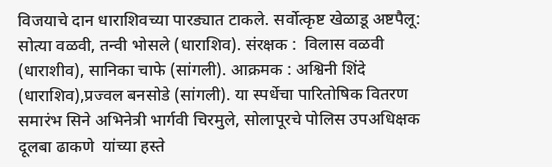विजयाचे दान धाराशिवच्या पारड्यात टाकले. सर्वोत्कृष्ट खेळाडू अष्टपैलू: सोत्या वळवी, तन्वी भोसले (धाराशिव). संरक्षक :  विलास वळवी (धाराशीव), सानिका चाफे (सांगली). आक्रमक : अश्विनी शिंदे (धाराशिव),प्रज्वल बनसोडे (सांगली). या स्पर्धेचा पारितोषिक वितरण समारंभ सिने अभिनेत्री भार्गवी चिरमुले, सोलापूरचे पोलिस उपअधिक्षक दूलबा ढाकणे  यांच्या हस्ते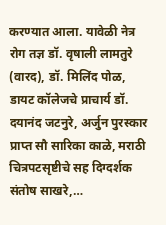करण्यात आला. यावेळी नेत्र रोग तज्ञ डॉ. वृषाली लामतुरे (वारद), डॉ. मिलिंद पोळ, डायट कॉलेजचे प्राचार्य डॉ. दयानंद जटनुरे, अर्जुन पुरस्कार प्राप्त सौ सारिका काळे, मराठी चित्रपटसृष्टीचे सह दिग्दर्शक संतोष साखरे,…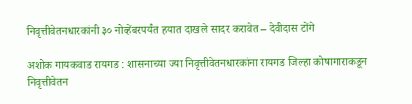निवृत्तीवेतनधारकांनी ३० नोव्हेंबरपर्यंत हयात दाखले सादर करावेत – देवीदास टोंगे

अशोक गायकवाड रायगड : शासनाच्या ज्या निवृत्तीवेतनधारकांना रायगड जिल्हा कोषागाराकडून निवृत्तीवेतन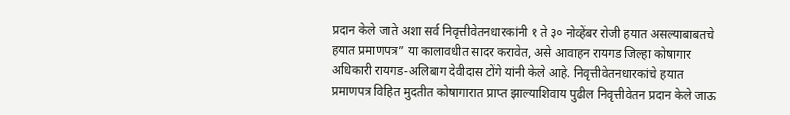प्रदान केले जाते अशा सर्व निवृत्तीवेतनधारकांनी १ ते ३० नोव्हेंबर रोजी हयात असल्याबाबतचे हयात प्रमाणपत्र” या कालावधीत सादर करावेत, असे आवाहन रायगड जिल्हा कोषागार अधिकारी रायगड-अलिबाग देवीदास टोंगे यांनी केले आहे. निवृत्तीवेतनधारकांचे हयात प्रमाणपत्र विहित मुदतीत कोषागारात प्राप्त झाल्याशिवाय पुढील निवृत्तीवेतन प्रदान केले जाऊ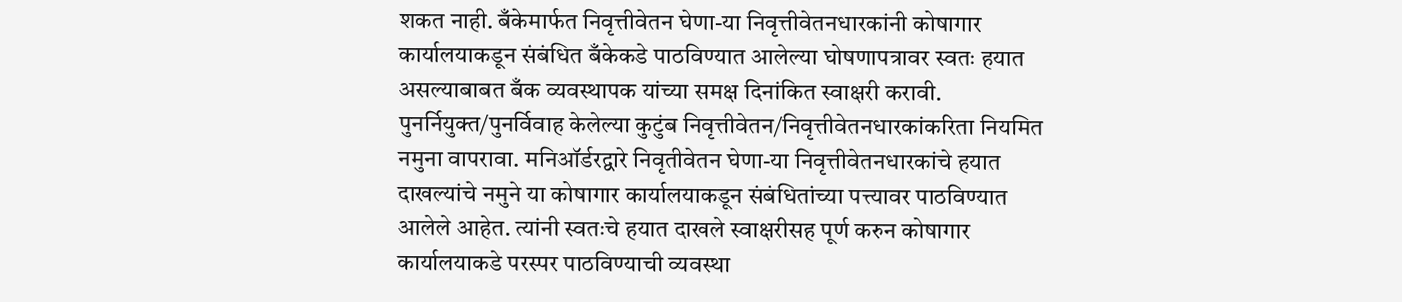शकत नाही. बँकेमार्फत निवृत्तीवेतन घेणा-या निवृत्तीवेतनधारकांनी कोषागार कार्यालयाकडून संबंधित बँकेकडे पाठविण्यात आलेल्या घोषणापत्रावर स्वतः हयात असल्याबाबत बँक व्यवस्थापक यांच्या समक्ष दिनांकित स्वाक्षरी करावी. पुनर्नियुक्त/पुनर्विवाह केलेल्या कुटुंब निवृत्तीवेतन/निवृत्तीवेतनधारकांकरिता नियमित नमुना वापरावा. मनिऑर्डरद्वारे निवृतीवेतन घेणा-या निवृत्तीवेतनधारकांचे हयात दाखल्यांचे नमुने या कोषागार कार्यालयाकडून संबंधितांच्या पत्त्यावर पाठविण्यात आलेले आहेत. त्यांनी स्वतःचे हयात दाखले स्वाक्षरीसह पूर्ण करुन कोषागार कार्यालयाकडे परस्पर पाठविण्याची व्यवस्था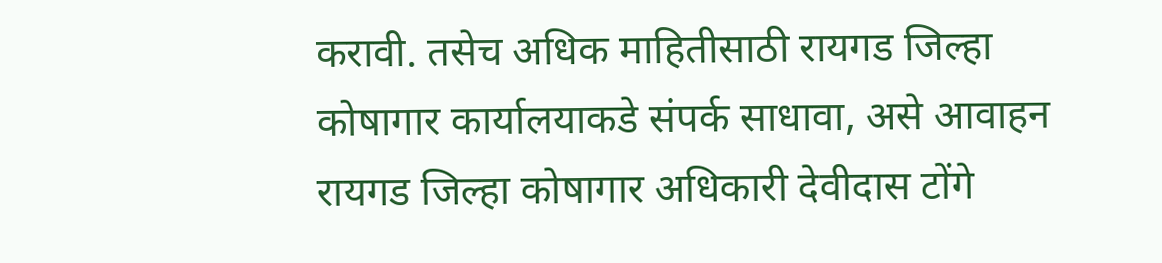करावी. तसेच अधिक माहितीसाठी रायगड जिल्हा कोषागार कार्यालयाकडे संपर्क साधावा, असे आवाहन रायगड जिल्हा कोषागार अधिकारी देवीदास टोंगे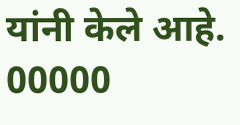यांनी केले आहे. 00000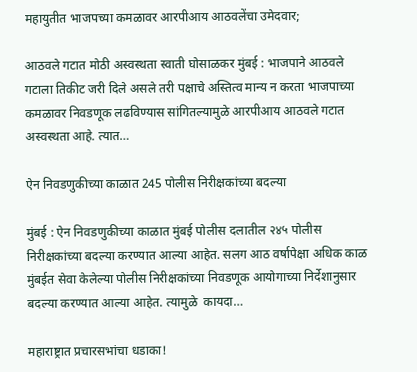महायुतीत भाजपच्या कमळावर आरपीआय आठवलेंचा उमेदवार;

आठवले गटात मोठी अस्वस्थता स्वाती घोसाळकर मुंबई : भाजपाने आठवले गटाला तिकीट जरी दिले असले तरी पक्षाचे अस्तित्व मान्य न करता भाजपाच्या कमळावर निवडणूक लढविण्यास सांगितल्यामुळे आरपीआय आठवले गटात अस्वस्थता आहे. त्यात…

ऐन निवडणुकीच्या काळात 245 पोलीस निरीक्षकांच्या बदल्या

मुंबई : ऐन निवडणुकीच्या काळात मुंबई पोलीस दलातील २४५ पोलीस निरीक्षकांच्या बदल्या करण्यात आल्या आहेत. सलग आठ वर्षापेक्षा अधिक काळ मुंबईत सेवा केलेल्या पोलीस निरीक्षकांच्या निवडणूक आयोगाच्या निर्देशानुसार बदल्या करण्यात आल्या आहेत. त्यामुळे  कायदा…

महाराष्ट्रात प्रचारसभांचा धडाका!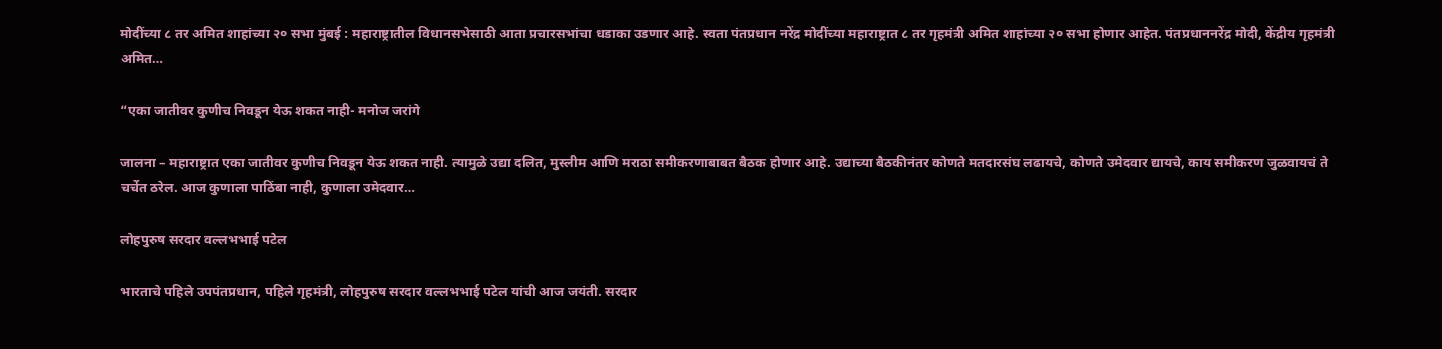मोदींच्या ८ तर अमित शाहांच्या २० सभा मुंबई : महाराष्ट्रातील विधानसभेसाठी आता प्रचारसभांचा धडाका उडणार आहे. स्वता पंतप्रधान नरेंद्र मोदींच्या महाराष्ट्रात ८ तर गृहमंत्री अमित शाहांच्या २० सभा होणार आहेत. पंतप्रधाननरेंद्र मोदी, केंद्रीय गृहमंत्री अमित…

“एका जातीवर कुणीच निवडून येऊ शकत नाही- मनोज जरांगे

जालना – महाराष्ट्रात एका जातीवर कुणीच निवडून येऊ शकत नाही. त्यामुळे उद्या दलित, मुस्लीम आणि मराठा समीकरणाबाबत बैठक होणार आहे. उद्याच्या बैठकीनंतर कोणते मतदारसंघ लढायचे, कोणते उमेदवार द्यायचे, काय समीकरण जुळवायचं ते चर्चेत ठरेल. आज कुणाला पाठिंबा नाही, कुणाला उमेदवार…

लोहपुरुष सरदार वल्लभभाई पटेल

भारताचे पहिले उपपंतप्रधान, पहिले गृहमंत्री, लोहपुरुष सरदार वल्लभभाई पटेल यांची आज जयंती. सरदार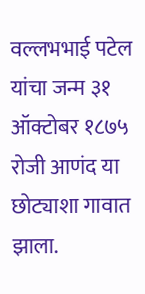वल्लभभाई पटेल यांचा जन्म ३१ ऑक्टोबर १८७५ रोजी आणंद या छोट्याशा गावात झाला.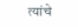त्यांचे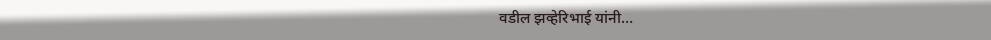वडील झव्हेरिभाई यांनी…